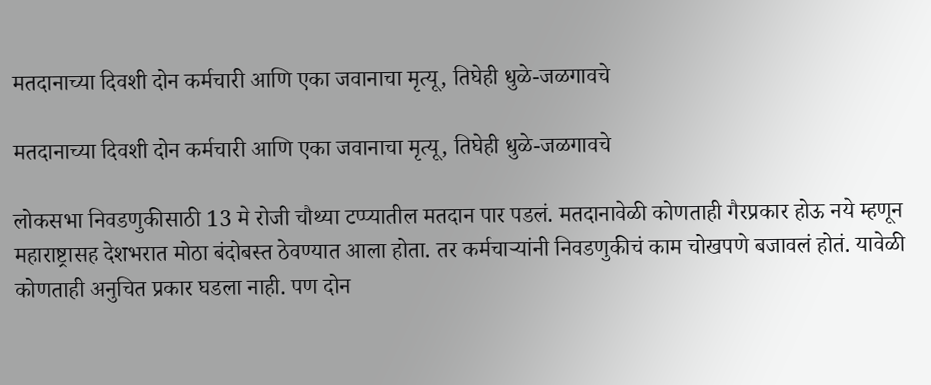मतदानाच्या दिवशी दोन कर्मचारी आणि एका जवानाचा मृत्यू, तिघेही धुळे-जळगावचे

मतदानाच्या दिवशी दोन कर्मचारी आणि एका जवानाचा मृत्यू, तिघेही धुळे-जळगावचे

लोकसभा निवडणुकीसाठी 13 मे रोजी चौथ्या टप्प्यातील मतदान पार पडलं. मतदानावेळी कोणताही गैरप्रकार होऊ नये म्हणून महाराष्ट्रासह देशभरात मोठा बंदोबस्त ठेवण्यात आला होता. तर कर्मचाऱ्यांनी निवडणुकीचं काम चोखपणे बजावलं होतं. यावेळी कोणताही अनुचित प्रकार घडला नाही. पण दोन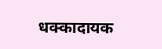धक्कादायक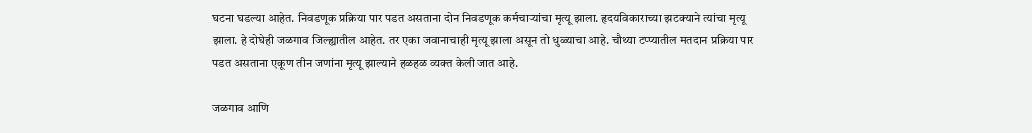घटना घडल्या आहेत. निवडणूक प्रक्रिया पार पडत असताना दोन निवडणूक कर्मचाऱ्यांचा मृत्यू झाला. हृदयविकाराच्या झटक्याने त्यांचा मृत्यू झाला. हे दोघेही जळगाव जिल्ह्यातील आहेत. तर एका जवानाचाही मृत्यू झाला असून तो धुळ्याचा आहे. चौथ्या टप्प्यातील मतदान प्रक्रिया पार पडत असताना एकूण तीन जणांना मृत्यू झाल्याने हळहळ व्यक्त केली जात आहे.

जळगाव आणि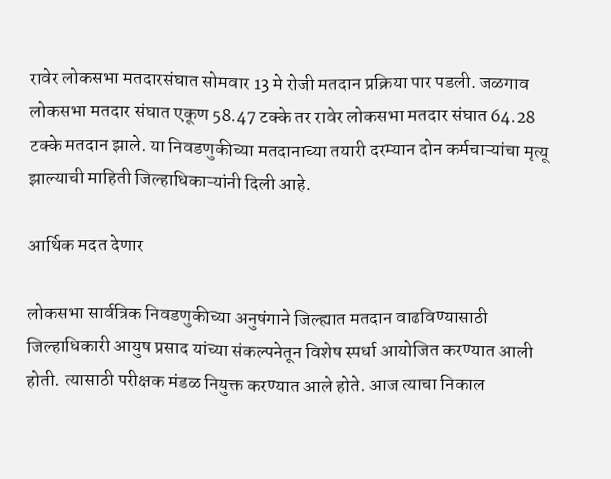रावेर लोकसभा मतदारसंघात सोमवार 13 मे रोजी मतदान प्रक्रिया पार पडली. जळगाव लोकसभा मतदार संघात एकूण 58.47 टक्के तर रावेर लोकसभा मतदार संघात 64.28 टक्के मतदान झाले. या निवडणुकीच्या मतदानाच्या तयारी दरम्यान दोन कर्मचाऱ्यांचा मृत्यू झाल्याची माहिती जिल्हाधिकाऱ्यांनी दिली आहे.

आर्थिक मदत देणार

लोकसभा सार्वत्रिक निवडणुकीच्या अनुषंगाने जिल्ह्यात मतदान वाढविण्यासाठी जिल्हाधिकारी आयुष प्रसाद यांच्या संकल्पनेतून विशेष स्पर्धा आयोजित करण्यात आली होती. त्यासाठी परीक्षक मंडळ नियुक्त करण्यात आले होते. आज त्याचा निकाल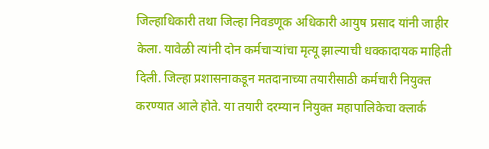जिल्हाधिकारी तथा जिल्हा निवडणूक अधिकारी आयुष प्रसाद यांनी जाहीर केला. यावेळी त्यांनी दोन कर्मचाऱ्यांचा मृत्यू झाल्याची धक्कादायक माहिती दिली. जिल्हा प्रशासनाकडून मतदानाच्या तयारीसाठी कर्मचारी नियुक्त करण्यात आले होते. या तयारी दरम्यान नियुक्त महापालिकेचा क्लार्क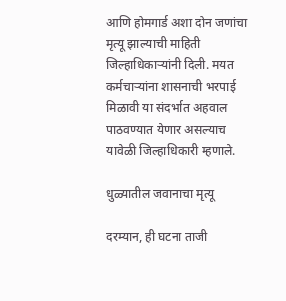आणि होमगार्ड अशा दोन जणांचा मृत्यू झाल्याची माहिती जिल्हाधिकाऱ्यांनी दिली. मयत कर्मचाऱ्यांना शासनाची भरपाई मिळावी या संदर्भात अहवाल पाठवण्यात येणार असल्याच यावेळी जिल्हाधिकारी म्हणाले.

धुळ्यातील जवानाचा मृत्यू

दरम्यान, ही घटना ताजी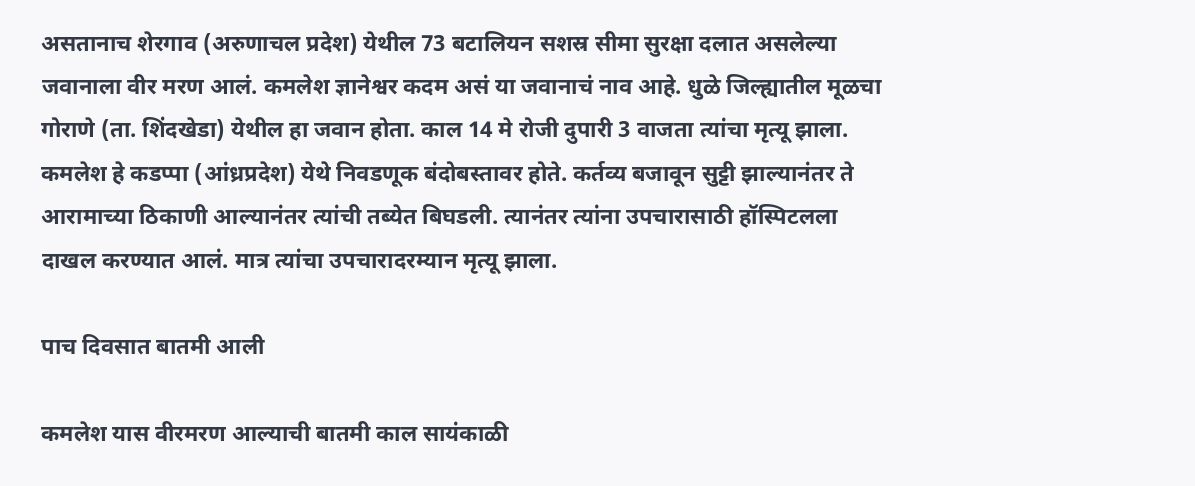असतानाच शेरगाव (अरुणाचल प्रदेश) येथील 73 बटालियन सशस्र सीमा सुरक्षा दलात असलेल्या जवानाला वीर मरण आलं. कमलेश ज्ञानेश्वर कदम असं या जवानाचं नाव आहे. धुळे जिल्ह्यातील मूळचा गोराणे (ता. शिंदखेडा) येथील हा जवान होता. काल 14 मे रोजी दुपारी 3 वाजता त्यांचा मृत्यू झाला. कमलेश हे कडप्पा (आंध्रप्रदेश) येथे निवडणूक बंदोबस्तावर होते. कर्तव्य बजावून सुट्टी झाल्यानंतर ते आरामाच्या ठिकाणी आल्यानंतर त्यांची तब्येत बिघडली. त्यानंतर त्यांना उपचारासाठी हॉस्पिटलला दाखल करण्यात आलं. मात्र त्यांचा उपचारादरम्यान मृत्यू झाला.

पाच दिवसात बातमी आली

कमलेश यास वीरमरण आल्याची बातमी काल सायंकाळी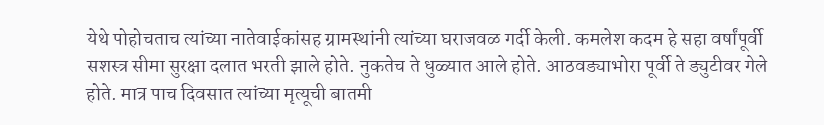येथे पोहोचताच त्यांच्या नातेवाईकांसह ग्रामस्थांनी त्यांच्या घराजवळ गर्दी केली. कमलेश कदम हे सहा वर्षांपूर्वी सशस्त्र सीमा सुरक्षा दलात भरती झाले होते. नुकतेच ते धुळ्यात आले होते. आठवड्याभोरा पूर्वी ते ड्युटीवर गेले होते. मात्र पाच दिवसात त्यांच्या मृत्यूची बातमी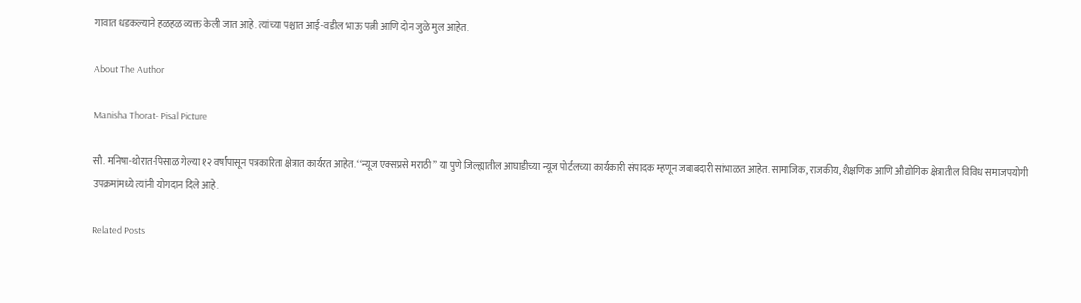गावात धडकल्याने हळहळ व्यक्त केली जात आहे. त्यांच्या पश्चात आई-वडील भाऊ पत्नी आणि दोन जुळे मुल आहेत.

About The Author

Manisha Thorat- Pisal Picture

सौ. मनिषा-थोरात-पिसाळ गेल्या १२ वर्षांपासून पत्रकारिता क्षेत्रात कार्यरत आहेत. ‘‘न्यूज एक्सप्रसे मराठी’’ या पुणे जिल्ह्यातील आघाडीच्या न्यूज पोर्टलच्या कार्यकारी संपादक म्हणून जबाबदारी सांभाळत आहेत. सामाजिक, राजकीय, शैक्षणिक आणि औद्योगिक क्षेत्रातील विविध समाजपयोगी उपक्रमांमध्ये त्यांनी योगदान दिले आहे.

Related Posts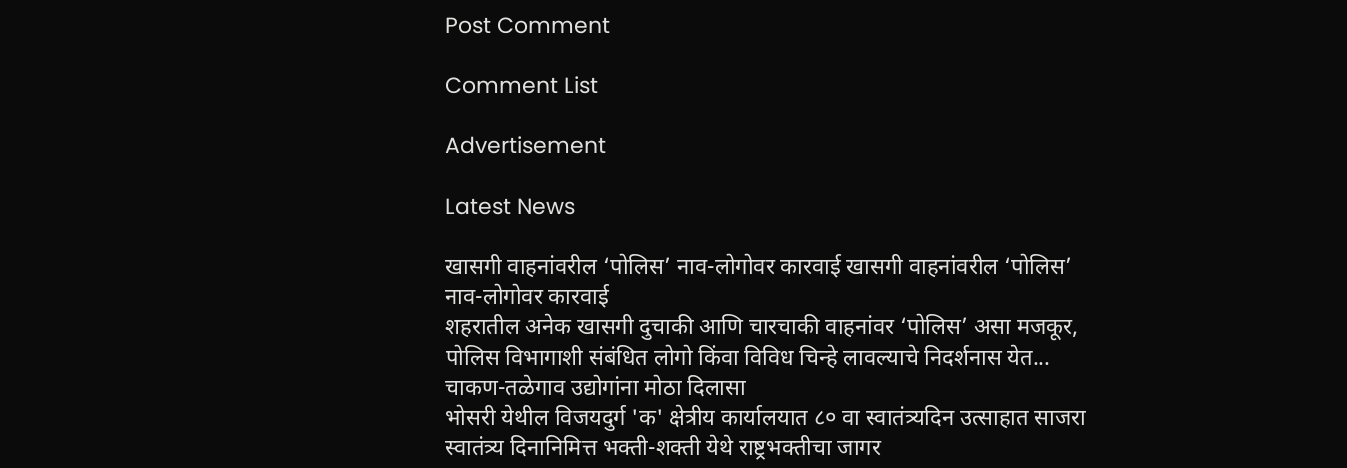Post Comment

Comment List

Advertisement

Latest News

खासगी वाहनांवरील ‘पोलिस’ नाव-लोगोवर कारवाई खासगी वाहनांवरील ‘पोलिस’ नाव-लोगोवर कारवाई
शहरातील अनेक खासगी दुचाकी आणि चारचाकी वाहनांवर ‘पोलिस’ असा मजकूर, पोलिस विभागाशी संबंधित लोगो किंवा विविध चिन्हे लावल्याचे निदर्शनास येत...
चाकण-तळेगाव उद्योगांना मोठा दिलासा
भोसरी येथील विजयदुर्ग 'क' क्षेत्रीय कार्यालयात ८० वा स्वातंत्र्यदिन उत्साहात साजरा
स्वातंत्र्य दिनानिमित्त भक्ती-शक्ती येथे राष्ट्रभक्तीचा जागर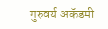गुरुवर्य अकॅडमी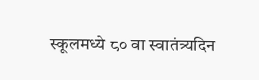स्कूलमध्ये ८० वा स्वातंत्र्यदिन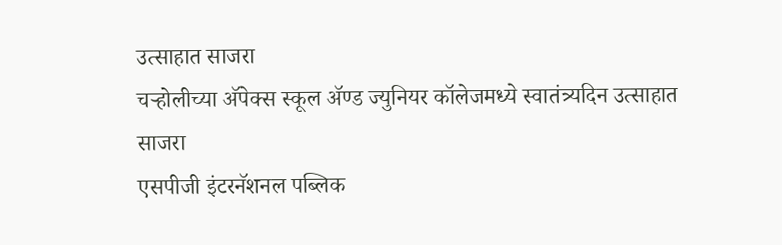उत्साहात साजरा
चऱ्होलीच्या अ‍ॅपेक्स स्कूल अ‍ॅण्ड ज्युनियर कॉलेजमध्ये स्वातंत्र्यदिन उत्साहात साजरा
एसपीजी इंटरनॅशनल पब्लिक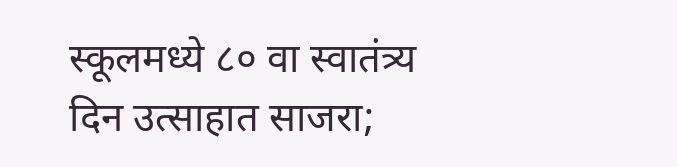स्कूलमध्ये ८० वा स्वातंत्र्य दिन उत्साहात साजरा;